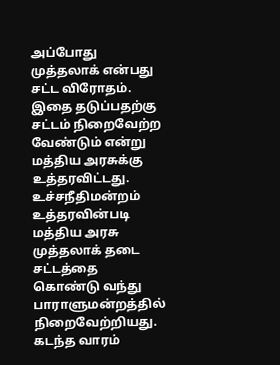அப்போது முத்தலாக் என்பது சட்ட விரோதம். இதை தடுப்பதற்கு சட்டம் நிறைவேற்ற வேண்டும் என்று மத்திய அரசுக்கு உத்தரவிட்டது. உச்சநீதிமன்றம் உத்தரவின்படி மத்திய அரசு முத்தலாக் தடை சட்டத்தை கொண்டு வந்து பாராளுமன்றத்தில் நிறைவேற்றியது.
கடந்த வாரம்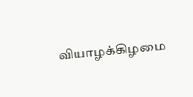வியாழக்கிழமை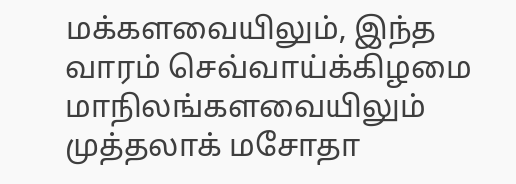மக்களவையிலும், இந்த வாரம் செவ்வாய்க்கிழமை மாநிலங்களவையிலும் முத்தலாக் மசோதா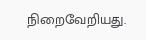நிறைவேறியது.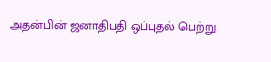அதன்பின் ஜனாதிபதி ஒப்புதல் பெற்று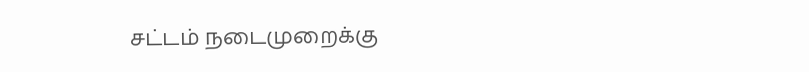சட்டம் நடைமுறைக்கு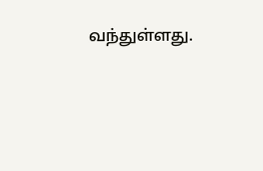வந்துள்ளது.